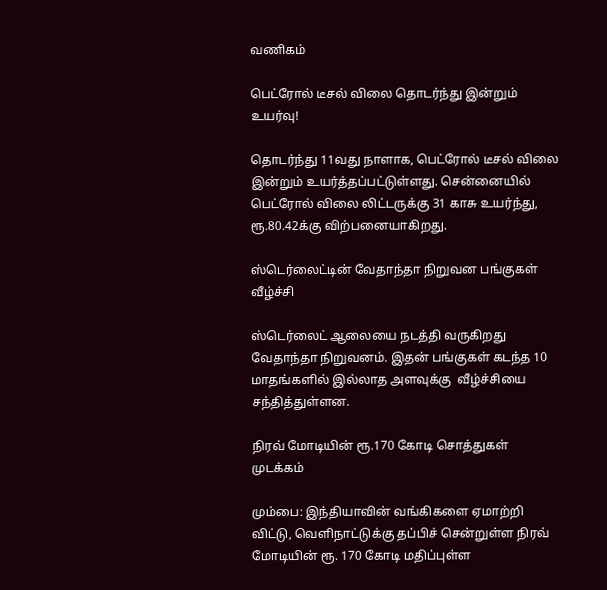வணிகம்

பெட்ரோல் டீசல் விலை தொடர்ந்து இன்றும் உயர்வு!

தொடர்ந்து 11வது நாளாக, பெட்ரோல் டீசல் விலை இன்றும் உயர்த்தப்பட்டுள்ளது. சென்னையில் பெட்ரோல் விலை லிட்டருக்கு 31 காசு உயர்ந்து, ரூ.80.42க்கு விற்பனையாகிறது.

ஸ்டெர்லைட்டின் வேதாந்தா நிறுவன பங்குகள் வீழ்ச்சி

ஸ்டெர்லைட் ஆலையை நடத்தி வருகிறது வேதாந்தா நிறுவனம். இதன் பங்குகள் கடந்த 10 மாதங்களில் இல்லாத அளவுக்கு  வீழ்ச்சியை சந்தித்துள்ளன.

நிரவ் மோடியின் ரூ.170 கோடி சொத்துகள் முடக்கம்

மும்பை: இந்தியாவின் வங்கிகளை ஏமாற்றி விட்டு, வெளிநாட்டுக்கு தப்பிச் சென்றுள்ள நிரவ் மோடியின் ரூ. 170 கோடி மதிப்புள்ள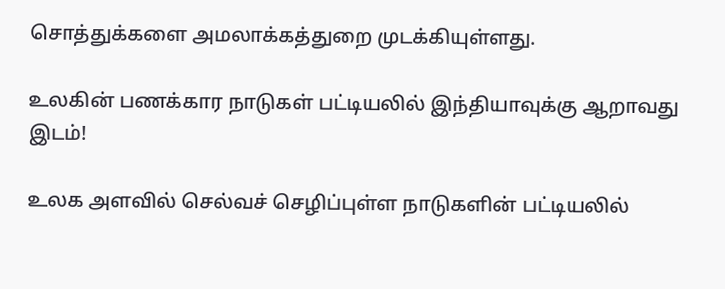சொத்துக்களை அமலாக்கத்துறை முடக்கியுள்ளது.

உலகின் பணக்கார நாடுகள் பட்டியலில் இந்தியாவுக்கு ஆறாவது இடம்!

உலக அளவில் செல்வச் செழிப்புள்ள நாடுகளின் பட்டியலில்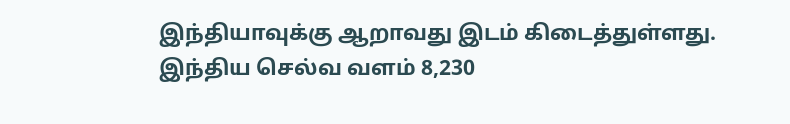இந்தியாவுக்கு ஆறாவது இடம் கிடைத்துள்ளது. இந்திய செல்வ வளம் 8,230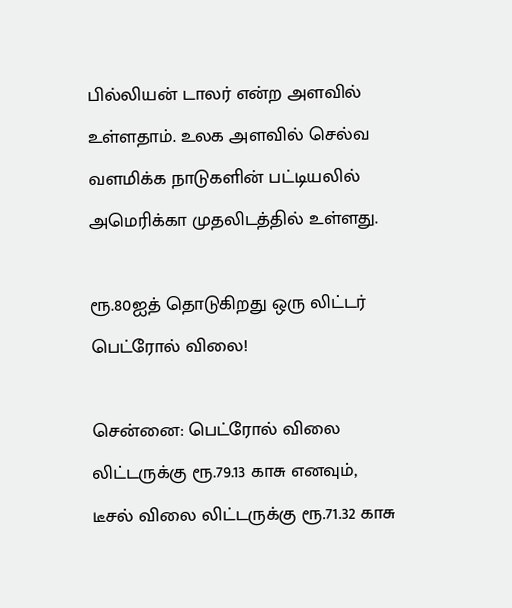பில்லியன் டாலர் என்ற அளவில் உள்ளதாம். உலக அளவில் செல்வ வளமிக்க நாடுகளின் பட்டியலில் அமெரிக்கா முதலிடத்தில் உள்ளது.

ரூ.80ஐத் தொடுகிறது ஒரு லிட்டர் பெட்ரோல் விலை!

சென்னை: பெட்ரோல் விலை லிட்டருக்கு ரூ.79.13 காசு எனவும், டீசல் விலை லிட்டருக்கு ரூ.71.32 காசு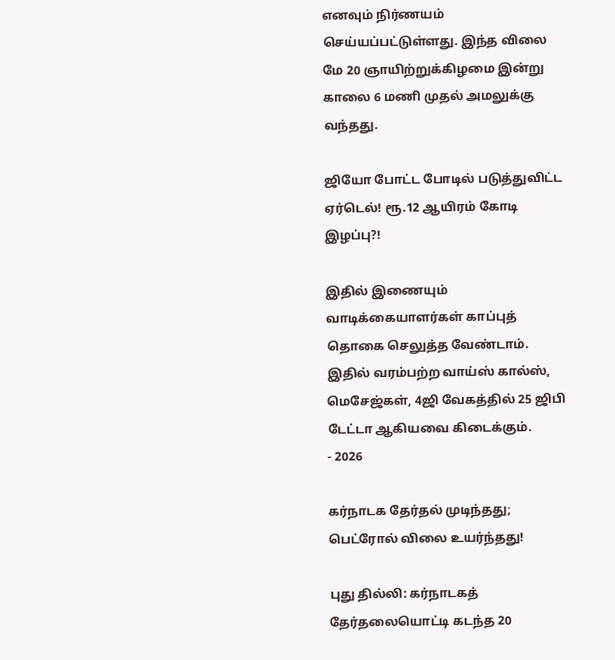எனவும் நிர்ணயம் செய்யப்பட்டுள்ளது. இந்த விலை மே 20 ஞாயிற்றுக்கிழமை இன்று காலை 6 மணி முதல் அமலுக்கு வந்தது.

ஜியோ போட்ட போடில் படுத்துவிட்ட ஏர்டெல்! ரூ.12 ஆயிரம் கோடி இழப்பு?!

இதில் இணையும் வாடிக்கையாளர்கள் காப்புத் தொகை செலுத்த வேண்டாம். இதில் வரம்பற்ற வாய்ஸ் கால்ஸ், மெசேஜ்கள், 4ஜி வேகத்தில் 25 ஜிபி டேட்டா ஆகியவை கிடைக்கும்.
- 2026

கர்நாடக தேர்தல் முடிந்தது; பெட்ரோல் விலை உயர்ந்தது!

புது தில்லி: கர்நாடகத் தேர்தலையொட்டி கடந்த 20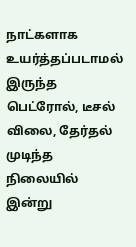நாட்களாக உயர்த்தப்படாமல் இருந்த பெட்ரோல், டீசல் விலை, தேர்தல் முடிந்த நிலையில் இன்று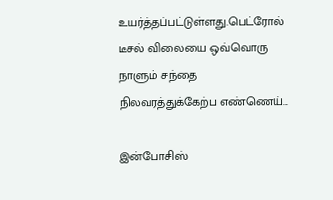உயர்த்தப்பட்டுள்ளது.பெட்ரோல் டீசல் விலையை ஒவ்வொரு நாளும் சந்தை நிலவரத்துக்கேற்ப எண்ணெய்...

இன்போசிஸ்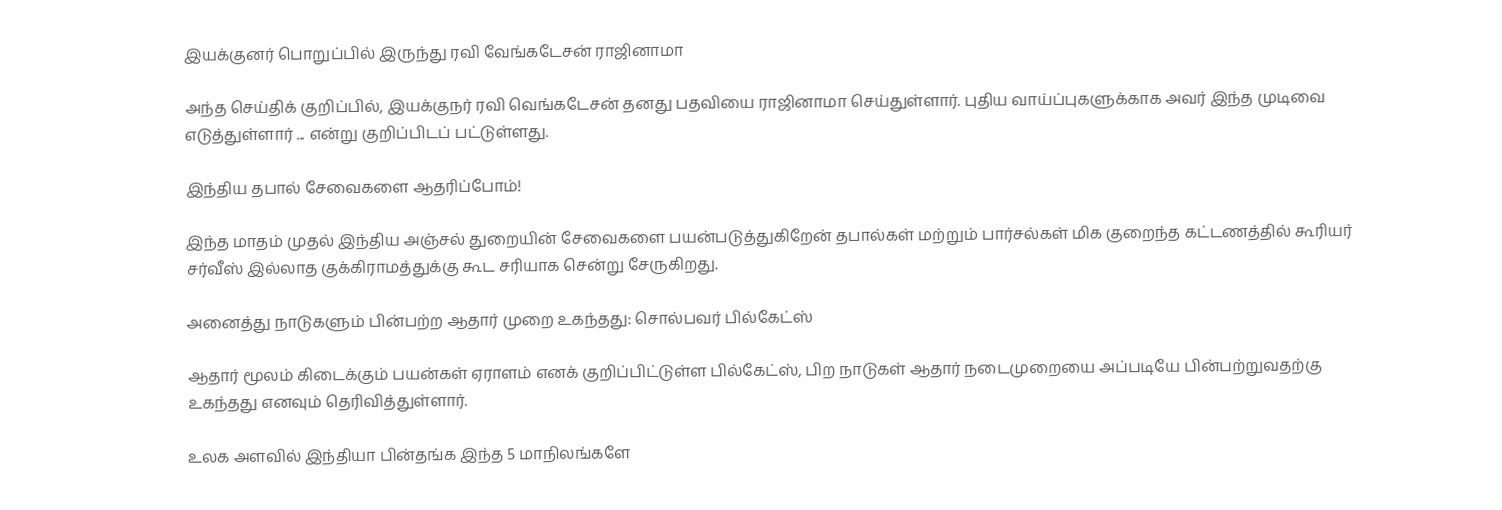இயக்குனர் பொறுப்பில் இருந்து ரவி வேங்கடேசன் ராஜினாமா

அந்த செய்திக் குறிப்பில், இயக்குநர் ரவி வெங்கடேசன் தனது பதவியை ராஜினாமா செய்துள்ளார். புதிய வாய்ப்புகளுக்காக அவர் இந்த முடிவை எடுத்துள்ளார் ... என்று குறிப்பிடப் பட்டுள்ளது.

இந்திய தபால் சேவைகளை ஆதரிப்போம்!

இந்த மாதம் முதல் இந்திய அஞ்சல் துறையின் சேவைகளை பயன்படுத்துகிறேன் தபால்கள் மற்றும் பார்சல்கள் மிக குறைந்த கட்டணத்தில் கூரியர் சர்வீஸ் இல்லாத குக்கிராமத்துக்கு கூட சரியாக சென்று சேருகிறது.

அனைத்து நாடுகளும் பின்பற்ற ஆதார் முறை உகந்தது: சொல்பவர் பில்கேட்ஸ்

ஆதார் மூலம் கிடைக்கும் பயன்கள் ஏராளம் எனக் குறிப்பிட்டுள்ள பில்கேட்ஸ், பிற நாடுகள் ஆதார் நடைமுறையை அப்படியே பின்பற்றுவதற்கு உகந்தது எனவும் தெரிவித்துள்ளார்.

உலக அளவில் இந்தியா பின்தங்க இந்த 5 மாநிலங்களே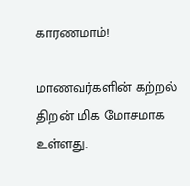காரணமாம்!

மாணவர்களின் கற்றல் திறன் மிக மோசமாக உள்ளது.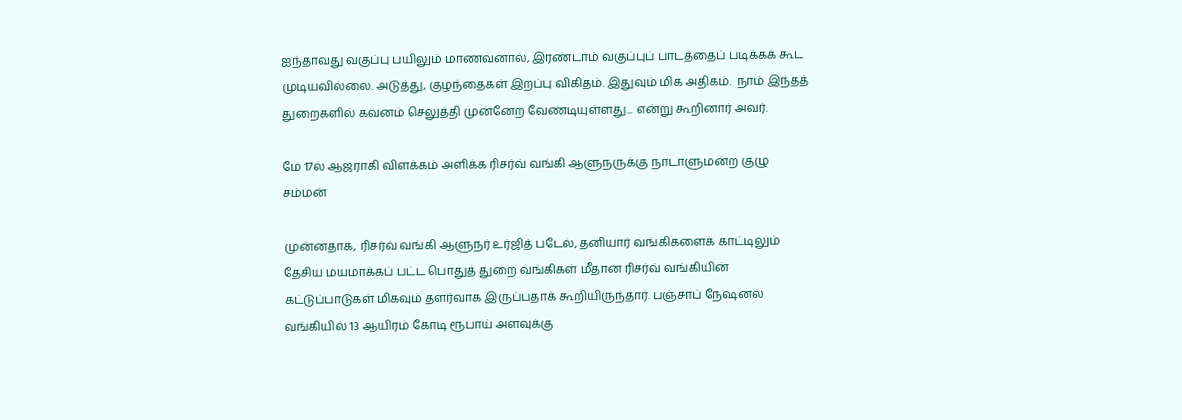ஐந்தாவது வகுப்பு பயிலும் மாணவனால், இரண்டாம் வகுப்புப் பாடத்தைப் படிக்கக் கூட முடியவில்லை. அடுத்து, குழந்தைகள் இறப்பு விகிதம். இதுவும் மிக அதிகம்.  நாம் இந்தத்  துறைகளில் கவனம் செலுத்தி முன்னேற வேண்டியுள்ளது... என்று கூறினார் அவர்.

மே 17ல் ஆஜராகி விளக்கம் அளிக்க ரிசர்வ் வங்கி ஆளுநருக்கு நாடாளுமன்ற குழு சம்மன்

முன்னதாக, ரிசர்வ் வங்கி ஆளுநர் உர்ஜித் படேல், தனியார் வங்கிகளைக் காட்டிலும் தேசிய மயமாக்கப் பட்ட பொதுத் துறை வங்கிகள் மீதான ரிசர்வ் வங்கியின் கட்டுப்பாடுகள் மிகவும் தளர்வாக இருப்பதாக் கூறியிருந்தார். பஞ்சாப் நேஷனல் வங்கியில் 13 ஆயிரம் கோடி ரூபாய் அளவுக்கு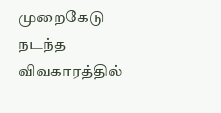முறைகேடு நடந்த விவகாரத்தில்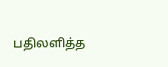பதிலளித்த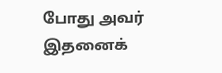போது அவர் இதனைக்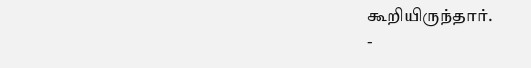கூறியிருந்தார்.
-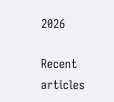2026

Recent articles